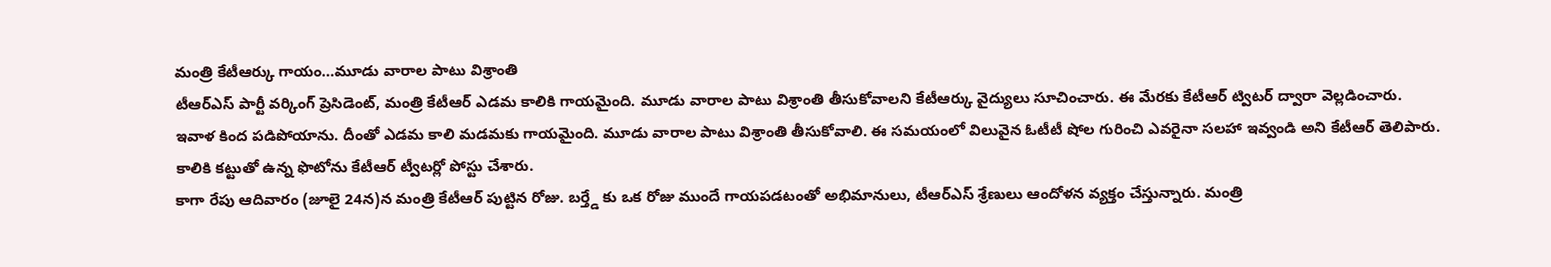మంత్రి కేటీఆర్కు గాయం…మూడు వారాల పాటు విశ్రాంతి
టీఆర్ఎస్ పార్టీ వర్కింగ్ ప్రెసిడెంట్, మంత్రి కేటీఆర్ ఎడమ కాలికి గాయమైంది. మూడు వారాల పాటు విశ్రాంతి తీసుకోవాలని కేటీఆర్కు వైద్యులు సూచించారు. ఈ మేరకు కేటీఆర్ ట్విటర్ ద్వారా వెల్లడించారు. ఇవాళ కింద పడిపోయాను. దీంతో ఎడమ కాలి మడమకు గాయమైంది. మూడు వారాల పాటు విశ్రాంతి తీసుకోవాలి. ఈ సమయంలో విలువైన ఓటీటీ షోల గురించి ఎవరైనా సలహా ఇవ్వండి అని కేటీఆర్ తెలిపారు. కాలికి కట్టుతో ఉన్న ఫొటోను కేటీఆర్ ట్వీటర్లో పోస్టు చేశారు.
కాగా రేపు ఆదివారం (జూలై 24న)న మంత్రి కేటీఆర్ పుట్టిన రోజు. బర్త్డే కు ఒక రోజు ముందే గాయపడటంతో అభిమానులు, టీఆర్ఎస్ శ్రేణులు ఆందోళన వ్యక్తం చేస్తున్నారు. మంత్రి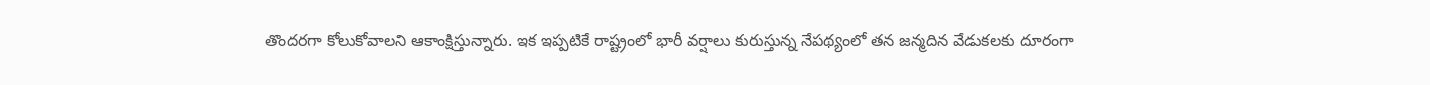తొందరగా కోలుకోవాలని ఆకాంక్షిస్తున్నారు. ఇక ఇప్పటికే రాష్ట్రంలో భారీ వర్షాలు కురుస్తున్న నేపథ్యంలో తన జన్మదిన వేడుకలకు దూరంగా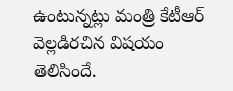ఉంటున్నట్లు మంత్రి కేటీఆర్ వెల్లడిరచిన విషయం తెలిసిందే.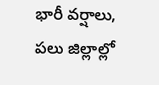భారీ వర్షాలు, పలు జిల్లాల్లో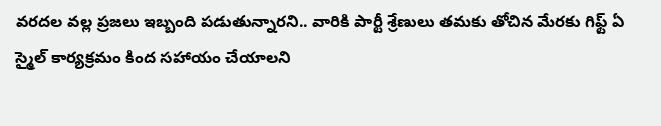వరదల వల్ల ప్రజలు ఇబ్బంది పడుతున్నారని.. వారికి పార్టీ శ్రేణులు తమకు తోచిన మేరకు గిఫ్ట్ ఏ స్మైల్ కార్యక్రమం కింద సహాయం చేయాలని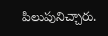పిలుపునిచ్చారు.